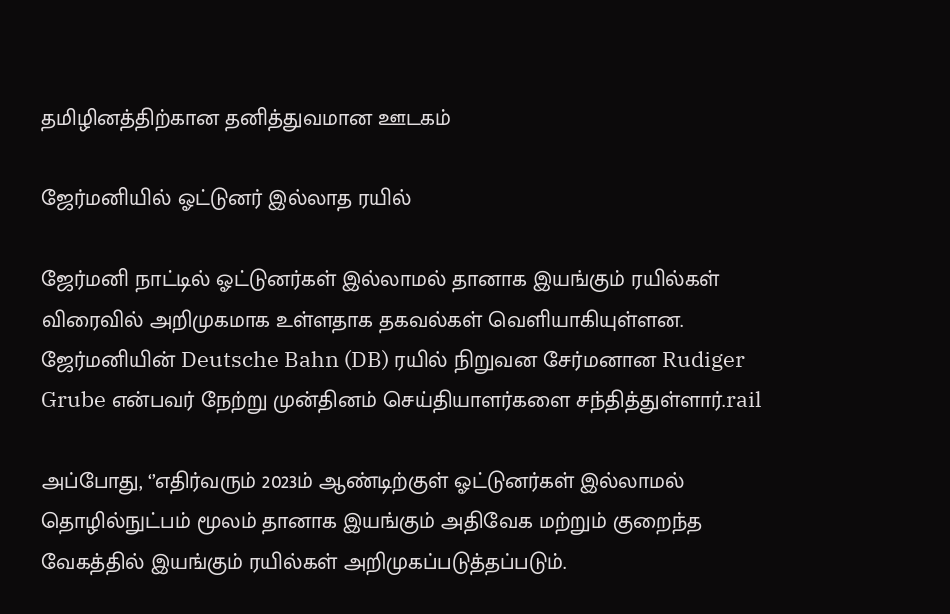தமிழினத்திற்கான தனித்துவமான ஊடகம்

ஜேர்மனியில் ஓட்டுனர் இல்லாத ரயில்

ஜேர்மனி நாட்டில் ஓட்டுனர்கள் இல்லாமல் தானாக இயங்கும் ரயில்கள் விரைவில் அறிமுகமாக உள்ளதாக தகவல்கள் வெளியாகியுள்ளன. ஜேர்மனியின் Deutsche Bahn (DB) ரயில் நிறுவன சேர்மனான Rudiger Grube என்பவர் நேற்று முன்தினம் செய்தியாளர்களை சந்தித்துள்ளார்.rail

அப்போது, ‘’எதிர்வரும் 2023ம் ஆண்டிற்குள் ஓட்டுனர்கள் இல்லாமல் தொழில்நுட்பம் மூலம் தானாக இயங்கும் அதிவேக மற்றும் குறைந்த வேகத்தில் இயங்கும் ரயில்கள் அறிமுகப்படுத்தப்படும்.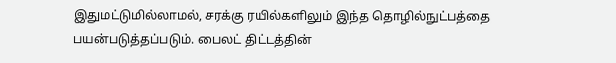இதுமட்டுமில்லாமல், சரக்கு ரயில்களிலும் இந்த தொழில்நுட்பத்தை பயன்படுத்தப்படும். பைலட் திட்டத்தின்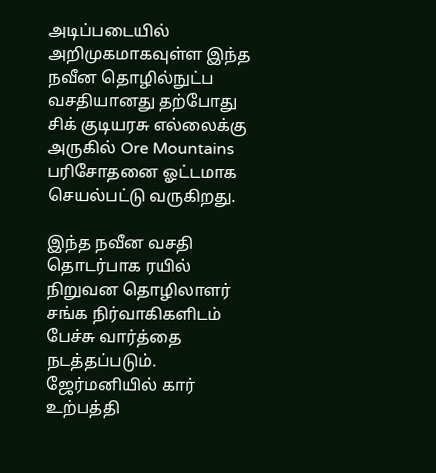அடிப்படையில் அறிமுகமாகவுள்ள இந்த நவீன தொழில்நுட்ப வசதியானது தற்போது சிக் குடியரசு எல்லைக்கு அருகில் Ore Mountains பரிசோதனை ஓட்டமாக செயல்பட்டு வருகிறது.

இந்த நவீன வசதி தொடர்பாக ரயில் நிறுவன தொழிலாளர் சங்க நிர்வாகிகளிடம் பேச்சு வார்த்தை நடத்தப்படும். ஜேர்மனியில் கார் உற்பத்தி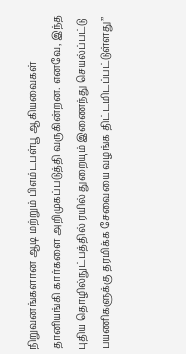நிறுவனங்களான ஆடி மற்றும் பிஎம்டபள்பூ ஆகியவைகள் தானியங்கி கார்களை அறிமுகப்படுத்தி வருகின்றன. எனவே, இந்த புதிய தொழில்நுட்பத்தில் ரயில் துறையும் இணைந்து செயல்ப்பட்டு பயணிகளுக்கு தரமிக்க சேவையை வழங்க திட்டமிடப்பட்டுள்ளது’’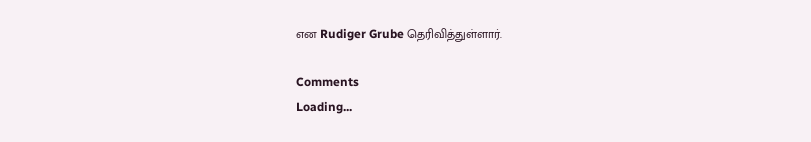என Rudiger Grube தெரிவித்துள்ளார்.

Comments
Loading...